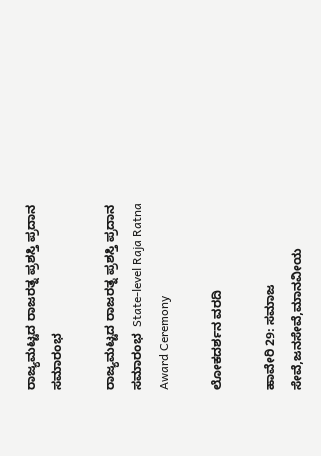ರಾಜ್ಯಮಟ್ಟದ ರಾಜರತ್ನ ಪ್ರಶಸ್ತಿ ಪ್ರದಾನ ಸಮಾರಂಭ

ರಾಜ್ಯಮಟ್ಟದ ರಾಜರತ್ನ ಪ್ರಶಸ್ತಿ ಪ್ರದಾನ ಸಮಾರಂಭ  State-level Raja Ratna Award Ceremony

ಲೋಕದರ್ಶನ ವರದಿ

ಹಾವೇರಿ 29: ಸಮಾಜ ಸೇವೆ,ಜನಸೇವೆ,ಮಾನವೀಯ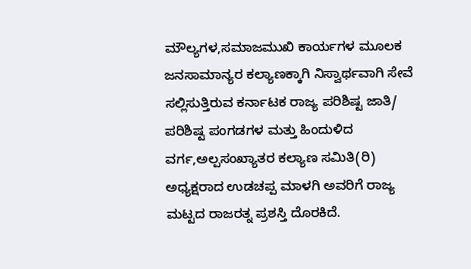ಮೌಲ್ಯಗಳ,ಸಮಾಜಮುಖಿ ಕಾರ್ಯಗಳ ಮೂಲಕ ಜನಸಾಮಾನ್ಯರ ಕಲ್ಯಾಣಕ್ಕಾಗಿ ನಿಸ್ವಾರ್ಥವಾಗಿ ಸೇವೆ ಸಲ್ಲಿಸುತ್ತಿರುವ ಕರ್ನಾಟಕ ರಾಜ್ಯ ಪರಿಶಿಷ್ಟ ಜಾತಿ/ ಪರಿಶಿಷ್ಟ ಪಂಗಡಗಳ ಮತ್ತು ಹಿಂದುಳಿದ ವರ್ಗ,ಅಲ್ಪಸಂಖ್ಯಾತರ ಕಲ್ಯಾಣ ಸಮಿತಿ(ರಿ) ಅಧ್ಯಕ್ಷರಾದ ಉಡಚಪ್ಪ ಮಾಳಗಿ ಅವರಿಗೆ ರಾಜ್ಯ ಮಟ್ಟದ ರಾಜರತ್ನ ಪ್ರಶಸ್ತಿ ದೊರಕಿದೆ.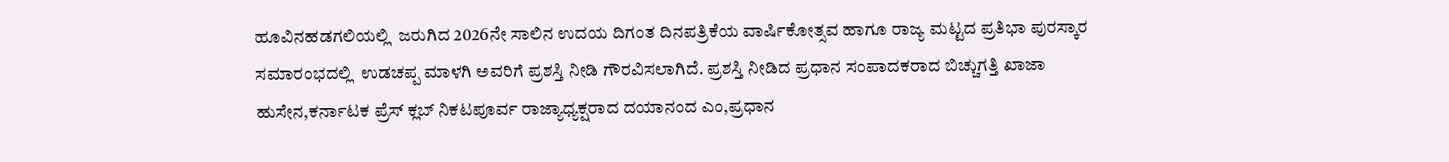ಹೂವಿನಹಡಗಲಿಯಲ್ಲಿ  ಜರುಗಿದ 2026ನೇ ಸಾಲಿನ ಉದಯ ದಿಗಂತ ದಿನಪತ್ರಿಕೆಯ ವಾರ್ಷಿಕೋತ್ಸವ ಹಾಗೂ ರಾಜ್ಯ ಮಟ್ಟದ ಪ್ರತಿಭಾ ಪುರಸ್ಕಾರ ಸಮಾರಂಭದಲ್ಲಿ  ಉಡಚಪ್ಪ ಮಾಳಗಿ ಅವರಿಗೆ ಪ್ರಶಸ್ತಿ ನೀಡಿ ಗೌರವಿಸಲಾಗಿದೆ. ಪ್ರಶಸ್ತಿ ನೀಡಿದ ಪ್ರಧಾನ ಸಂಪಾದಕರಾದ ಬಿಚ್ಚುಗತ್ತಿ ಖಾಜಾ ಹುಸೇನ,ಕರ್ನಾಟಕ ಪ್ರೆಸ್ ಕ್ಲಬ್ ನಿಕಟಪೂರ್ವ ರಾಜ್ಯಾಧ್ಯಕ್ಷರಾದ ದಯಾನಂದ ಎಂ,ಪ್ರಧಾನ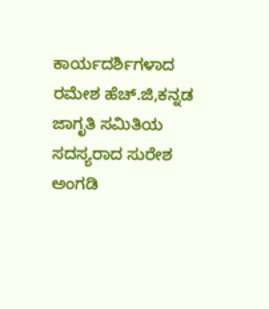ಕಾರ್ಯದರ್ಶಿಗಳಾದ ರಮೇಶ ಹೆಚ್‌.ಜಿ,ಕನ್ನಡ ಜಾಗೃತಿ ಸಮಿತಿಯ ಸದಸ್ಯರಾದ ಸುರೇಶ ಅಂಗಡಿ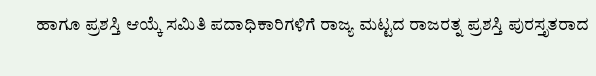ಹಾಗೂ ಪ್ರಶಸ್ತಿ ಆಯ್ಕೆ ಸಮಿತಿ ಪದಾಧಿಕಾರಿಗಳಿಗೆ ರಾಜ್ಯ ಮಟ್ಟದ ರಾಜರತ್ನ ಪ್ರಶಸ್ತಿ ಪುರಸ್ತೃತರಾದ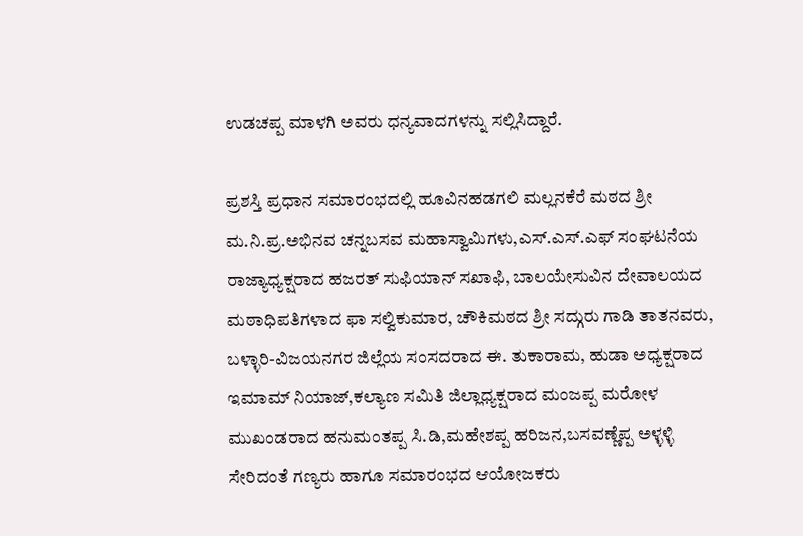ಉಡಚಪ್ಪ ಮಾಳಗಿ ಅವರು ಧನ್ಯವಾದಗಳನ್ನು ಸಲ್ಲಿಸಿದ್ದಾರೆ.

ಪ್ರಶಸ್ತಿ ಪ್ರಧಾನ ಸಮಾರಂಭದಲ್ಲಿ ಹೂವಿನಹಡಗಲಿ ಮಲ್ಲನಕೆರೆ ಮಠದ ಶ್ರೀ ಮ.ನಿ.ಪ್ರ.ಅಭಿನವ ಚನ್ನಬಸವ ಮಹಾಸ್ವಾಮಿಗಳು,ಎಸ್‌.ಎಸ್‌.ಎಫ್ ಸಂಘಟನೆಯ ರಾಜ್ಯಾಧ್ಯಕ್ಷರಾದ ಹಜರತ್ ಸುಫಿಯಾನ್ ಸಖಾಫಿ, ಬಾಲಯೇಸುವಿನ ದೇವಾಲಯದ ಮಠಾಧಿಪತಿಗಳಾದ ಫಾ ಸಲ್ವಿಕುಮಾರ, ಚೌಕಿಮಠದ ಶ್ರೀ ಸದ್ಗುರು ಗಾಡಿ ತಾತನವರು, ಬಳ್ಳಾರಿ-ವಿಜಯನಗರ ಜಿಲ್ಲೆಯ ಸಂಸದರಾದ ಈ. ತುಕಾರಾಮ, ಹುಡಾ ಅಧ್ಯಕ್ಷರಾದ ಇಮಾಮ್ ನಿಯಾಜ್,ಕಲ್ಯಾಣ ಸಮಿತಿ ಜಿಲ್ಲಾಧ್ಯಕ್ಷರಾದ ಮಂಜಪ್ಪ ಮರೋಳ ಮುಖಂಡರಾದ ಹನುಮಂತಪ್ಪ ಸಿ.ಡಿ,ಮಹೇಶಪ್ಪ ಹರಿಜನ,ಬಸವಣ್ಣೆಪ್ಪ ಅಳ್ಳಳ್ಳಿ ಸೇರಿದಂತೆ ಗಣ್ಯರು ಹಾಗೂ ಸಮಾರಂಭದ ಆಯೋಜಕರು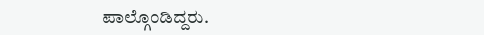ಪಾಲ್ಗೊಂಡಿದ್ದರು.